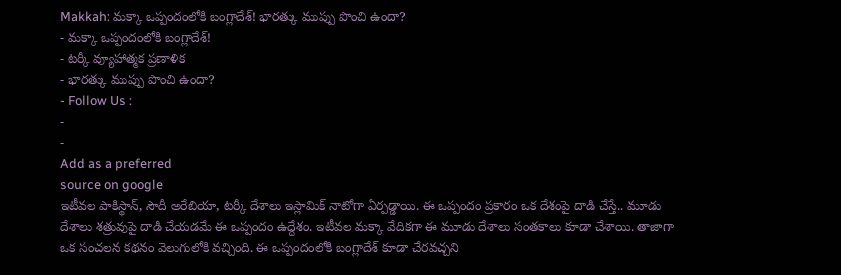Makkah: మక్కా ఒప్పందంలోకి బంగ్లాదేశ్! భారత్కు ముప్పు పొంచి ఉందా?
- మక్కా ఒప్పందంలోకి బంగ్లాదేశ్!
- టర్కీ వ్యూహాత్మక ప్రణాళిక
- భారత్కు ముప్పు పొంచి ఉందా?
- Follow Us :
-
-
Add as a preferred
source on google
ఇటీవల పాకిస్థాన్, సౌదీ అరేబియా, టర్కీ దేశాలు ఇస్లామిక్ నాటోగా ఏర్పడ్డాయి. ఈ ఒప్పందం ప్రకారం ఒక దేశంపై దాడి చేస్తే.. మూడు దేశాలు శత్రువుపై దాడి చేయడమే ఈ ఒప్పందం ఉద్దేశం. ఇటీవల మక్కా వేదికగా ఈ మూడు దేశాలు సంతకాలు కూడా చేశాయి. తాజాగా ఒక సంచలన కథనం వెలుగులోకి వచ్చింది. ఈ ఒప్పందంలోకి బంగ్లాదేశ్ కూడా చేరవచ్చని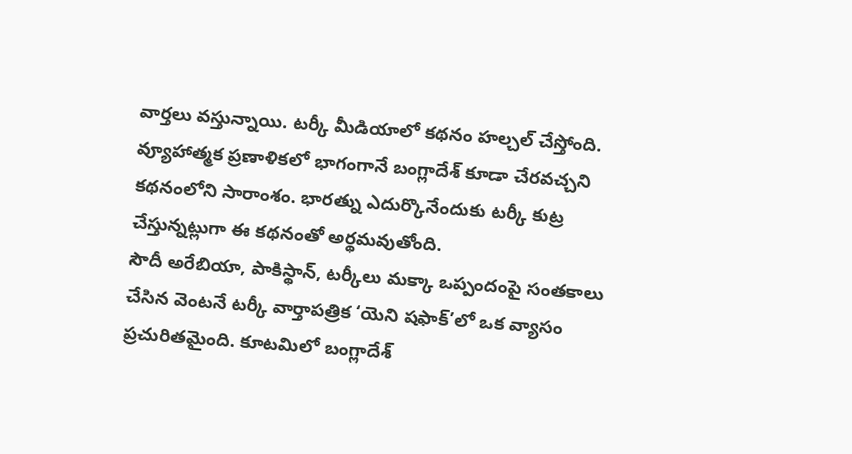వార్తలు వస్తున్నాయి. టర్కీ మీడియాలో కథనం హల్చల్ చేస్తోంది. వ్యూహాత్మక ప్రణాళికలో భాగంగానే బంగ్లాదేశ్ కూడా చేరవచ్చని కథనంలోని సారాంశం. భారత్ను ఎదుర్కొనేందుకు టర్కీ కుట్ర చేస్తున్నట్లుగా ఈ కథనంతో అర్థమవుతోంది.
సౌదీ అరేబియా, పాకిస్థాన్, టర్కీలు మక్కా ఒప్పందంపై సంతకాలు చేసిన వెంటనే టర్కీ వార్తాపత్రిక ‘యెని షఫాక్’లో ఒక వ్యాసం ప్రచురితమైంది. కూటమిలో బంగ్లాదేశ్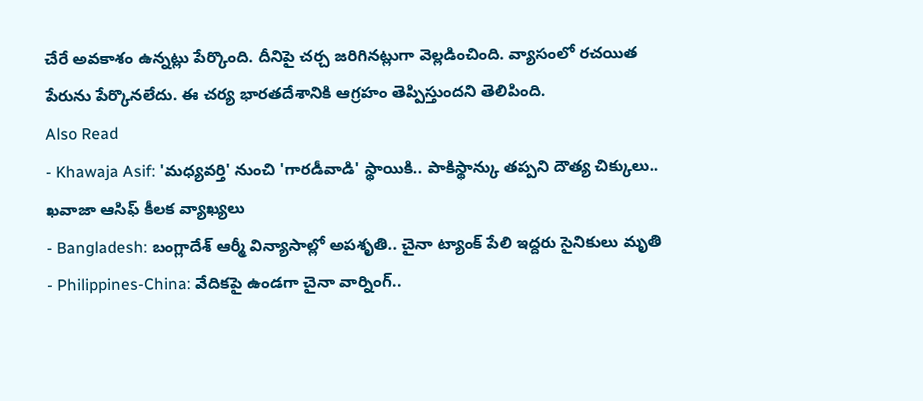చేరే అవకాశం ఉన్నట్లు పేర్కొంది. దీనిపై చర్చ జరిగినట్లుగా వెల్లడించింది. వ్యాసంలో రచయిత పేరును పేర్కొనలేదు. ఈ చర్య భారతదేశానికి ఆగ్రహం తెప్పిస్తుందని తెలిపింది.
Also Read
- Khawaja Asif: 'మధ్యవర్తి' నుంచి 'గారడీవాడి' స్థాయికి.. పాకిస్థాన్కు తప్పని దౌత్య చిక్కులు.. ఖవాజా ఆసిఫ్ కీలక వ్యాఖ్యలు
- Bangladesh: బంగ్లాదేశ్ ఆర్మీ విన్యాసాల్లో అపశృతి.. చైనా ట్యాంక్ పేలి ఇద్దరు సైనికులు మృతి
- Philippines-China: వేదికపై ఉండగా చైనా వార్నింగ్..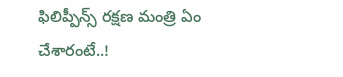ఫిలిప్పీన్స్ రక్షణ మంత్రి ఏం చేశారంటే..!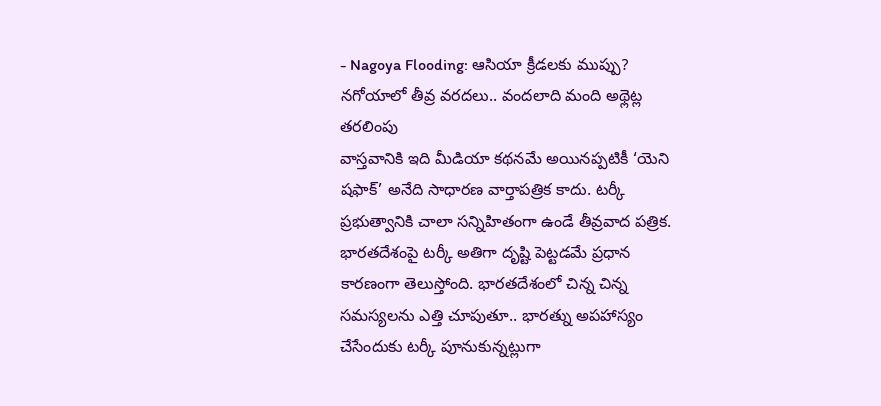- Nagoya Flooding: ఆసియా క్రీడలకు ముప్పు? నగోయాలో తీవ్ర వరదలు.. వందలాది మంది అథ్లెట్ల తరలింపు
వాస్తవానికి ఇది మీడియా కథనమే అయినప్పటికీ ‘యెని షఫాక్’ అనేది సాధారణ వార్తాపత్రిక కాదు. టర్కీ ప్రభుత్వానికి చాలా సన్నిహితంగా ఉండే తీవ్రవాద పత్రిక. భారతదేశంపై టర్కీ అతిగా దృష్టి పెట్టడమే ప్రధాన కారణంగా తెలుస్తోంది. భారతదేశంలో చిన్న చిన్న సమస్యలను ఎత్తి చూపుతూ.. భారత్ను అపహాస్యం చేసేందుకు టర్కీ పూనుకున్నట్లుగా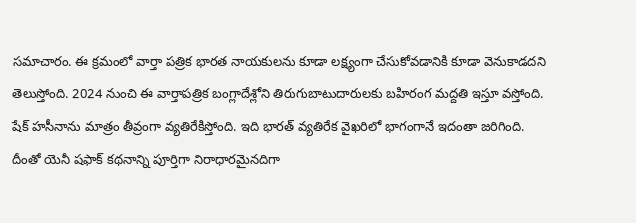సమాచారం. ఈ క్రమంలో వార్తా పత్రిక భారత నాయకులను కూడా లక్ష్యంగా చేసుకోవడానికి కూడా వెనుకాడదని తెలుస్తోంది. 2024 నుంచి ఈ వార్తాపత్రిక బంగ్లాదేశ్లోని తిరుగుబాటుదారులకు బహిరంగ మద్దతి ఇస్తూ వస్తోంది. షేక్ హసీనాను మాత్రం తీవ్రంగా వ్యతిరేకిస్తోంది. ఇది భారత్ వ్యతిరేక వైఖరిలో భాగంగానే ఇదంతా జరిగింది. దీంతో యెనీ షఫాక్ కథనాన్ని పూర్తిగా నిరాధారమైనదిగా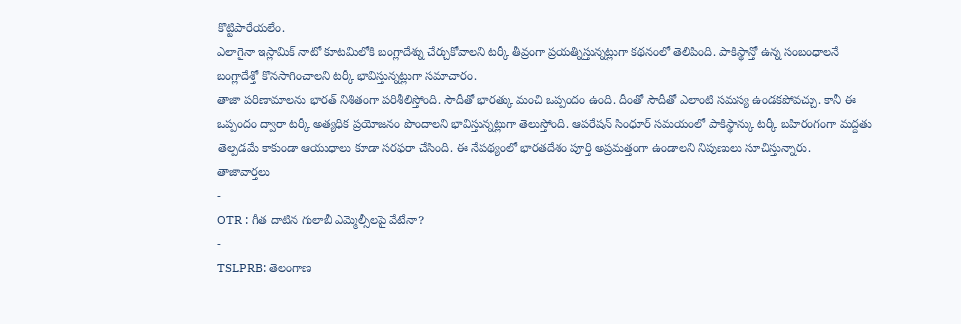కొట్టిపారేయలేం.
ఎలాగైనా ఇస్లామిక్ నాటో కూటమిలోకి బంగ్లాదేశ్ను చేర్చుకోవాలని టర్కీ తీవ్రంగా ప్రయత్నిస్తున్నట్లుగా కథనంలో తెలిపింది. పాకిస్థాన్తో ఉన్న సంబంధాలనే బంగ్లాదేశ్తో కొనసాగించాలని టర్కీ భావిస్తున్నట్లుగా సమాచారం.
తాజా పరిణామాలను భారత్ నిశితంగా పరిశీలిస్తోంది. సౌదీతో భారత్కు మంచి ఒప్పందం ఉంది. దీంతో సౌదీతో ఎలాంటి సమస్య ఉండకపోవచ్చు. కానీ ఈ ఒప్పందం ద్వారా టర్కీ అత్యధిక ప్రయోజనం పొందాలని భావిస్తున్నట్లుగా తెలుస్తోంది. ఆపరేషన్ సింధూర్ సమయంలో పాకిస్థాన్కు టర్కీ బహిరంగంగా మద్దతు తెల్పడమే కాకుండా ఆయుధాలు కూడా సరఫరా చేసింది. ఈ నేపథ్యంలో భారతదేశం పూర్తి అప్రమత్తంగా ఉండాలని నిపుణులు సూచిస్తున్నారు.
తాజావార్తలు
-
OTR : గీత దాటిన గులాబీ ఎమ్మెల్సీలపై వేటేనా?
-
TSLPRB: తెలంగాణ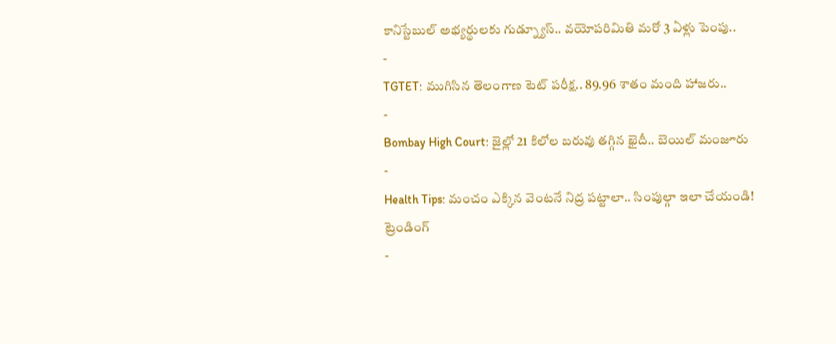కానిస్టేబుల్ అభ్యర్థులకు గుడ్న్యూస్.. వయోపరిమితి మరో 3 ఏళ్లు పెంపు..
-
TGTET: ముగిసిన తెలంగాణ టెట్ పరీక్ష.. 89.96 శాతం మంది హాజరు..
-
Bombay High Court: జైల్లో 21 కిలోల బరువు తగ్గిన ఖైదీ.. బెయిల్ మంజూరు
-
Health Tips: మంచం ఎక్కిన వెంటనే నిద్ర పట్టాలా.. సింపుల్గా ఇలా చేయండి!
ట్రెండింగ్
-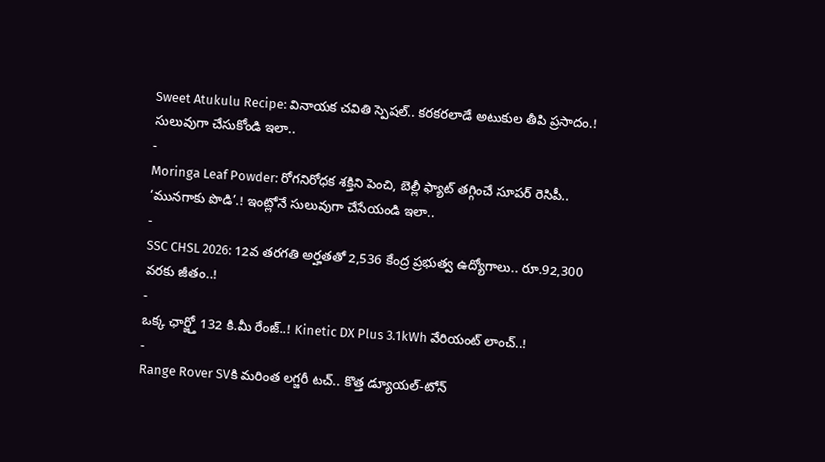Sweet Atukulu Recipe: వినాయక చవితి స్పెషల్.. కరకరలాడే అటుకుల తీపి ప్రసాదం.! సులువుగా చేసుకోండి ఇలా..
-
Moringa Leaf Powder: రోగనిరోధక శక్తిని పెంచి, బెల్లీ ఫ్యాట్ తగ్గించే సూపర్ రెసిపీ.. ‘మునగాకు పొడి’.! ఇంట్లోనే సులువుగా చేసేయండి ఇలా..
-
SSC CHSL 2026: 12వ తరగతి అర్హతతో 2,536 కేంద్ర ప్రభుత్వ ఉద్యోగాలు.. రూ.92,300 వరకు జీతం..!
-
ఒక్క ఛార్జ్తో 132 కి.మీ రేంజ్..! Kinetic DX Plus 3.1kWh వేరియంట్ లాంచ్..!
-
Range Rover SVకి మరింత లగ్జరీ టచ్.. కొత్త డ్యూయల్-టోన్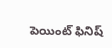పెయింట్ ఫినిష్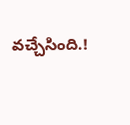వచ్చేసింది.!